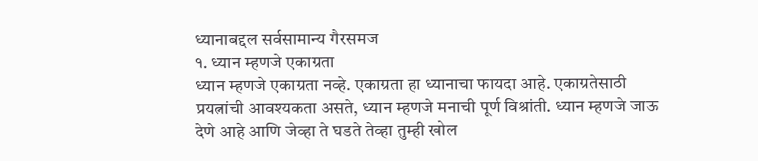ध्यानाबद्दल सर्वसामान्य गैरसमज
१. ध्यान म्हणजे एकाग्रता
ध्यान म्हणजे एकाग्रता नव्हे. एकाग्रता हा ध्यानाचा फायदा आहे. एकाग्रतेसाठी प्रयत्नांची आवश्यकता असते, ध्यान म्हणजे मनाची पूर्ण विश्रांती. ध्यान म्हणजे जाऊ देणे आहे आणि जेव्हा ते घडते तेव्हा तुम्ही खोल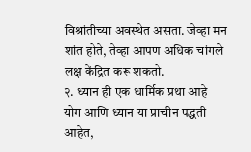विश्रांतीच्या अवस्थेत असता. जेव्हा मन शांत होते, तेव्हा आपण अधिक चांगले लक्ष केंद्रित करू शकतो.
२. ध्यान ही एक धार्मिक प्रथा आहे
योग आणि ध्यान या प्राचीन पद्धती आहेत,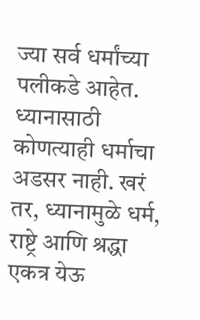ज्या सर्व धर्मांच्या पलीकडे आहेत. ध्यानासाठी कोणत्याही धर्माचा अडसर नाही. खरं तर, ध्यानामुळे धर्म, राष्ट्रे आणि श्रद्धा एकत्र येऊ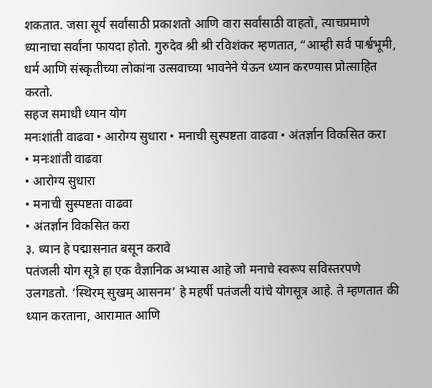शकतात. जसा सूर्य सर्वांसाठी प्रकाशतो आणि वारा सर्वांसाठी वाहतो, त्याचप्रमाणे ध्यानाचा सर्वांना फायदा होतो. गुरुदेव श्री श्री रविशंकर म्हणतात, “आम्ही सर्व पार्श्वभूमी, धर्म आणि संस्कृतीच्या लोकांना उत्सवाच्या भावनेने येऊन ध्यान करण्यास प्रोत्साहित करतो.
सहज समाधी ध्यान योग
मनःशांती वाढवा • आरोग्य सुधारा • मनाची सुस्पष्टता वाढवा • अंतर्ज्ञान विकसित करा
• मनःशांती वाढवा
• आरोग्य सुधारा
• मनाची सुस्पष्टता वाढवा
• अंतर्ज्ञान विकसित करा
३. ध्यान हे पद्मासनात बसून करावे
पतंजली योग सूत्रे हा एक वैज्ञानिक अभ्यास आहे जो मनाचे स्वरूप सविस्तरपणे उलगडतो. ‘स्थिरम् सुखम् आसनम’ हे महर्षी पतंजली यांचे योगसूत्र आहे. ते म्हणतात की ध्यान करताना, आरामात आणि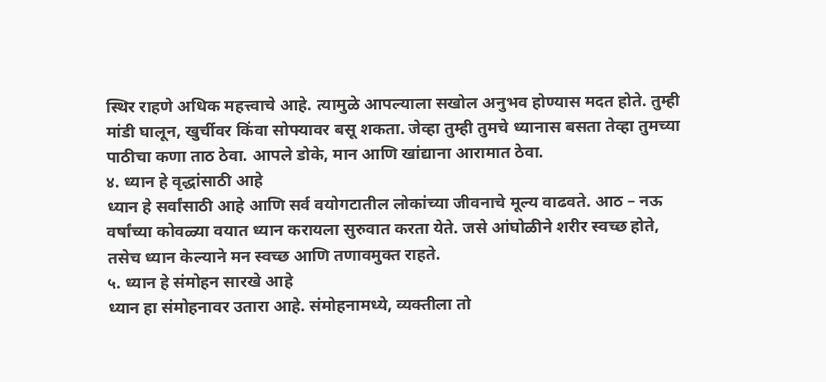स्थिर राहणे अधिक महत्त्वाचे आहे. त्यामुळे आपल्याला सखोल अनुभव होण्यास मदत होते. तुम्ही मांडी घालून, खुर्चीवर किंवा सोफ्यावर बसू शकता. जेव्हा तुम्ही तुमचे ध्यानास बसता तेव्हा तुमच्या पाठीचा कणा ताठ ठेवा. आपले डोके, मान आणि खांद्याना आरामात ठेवा.
४. ध्यान हे वृद्धांसाठी आहे
ध्यान हे सर्वांसाठी आहे आणि सर्व वयोगटातील लोकांच्या जीवनाचे मूल्य वाढवते. आठ – नऊ वर्षांच्या कोवळ्या वयात ध्यान करायला सुरुवात करता येते. जसे आंघोळीने शरीर स्वच्छ होते, तसेच ध्यान केल्याने मन स्वच्छ आणि तणावमुक्त राहते.
५. ध्यान हे संमोहन सारखे आहे
ध्यान हा संमोहनावर उतारा आहे. संमोहनामध्ये, व्यक्तीला तो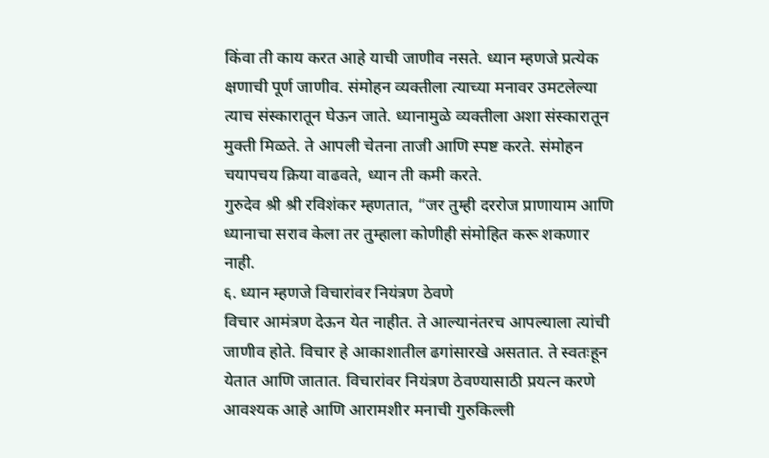किंवा ती काय करत आहे याची जाणीव नसते. ध्यान म्हणजे प्रत्येक क्षणाची पूर्ण जाणीव. संमोहन व्यक्तीला त्याच्या मनावर उमटलेल्या त्याच संस्कारातून घेऊन जाते. ध्यानामुळे व्यक्तीला अशा संस्कारातून मुक्ती मिळते. ते आपली चेतना ताजी आणि स्पष्ट करते. संमोहन चयापचय क्रिया वाढवते, ध्यान ती कमी करते.
गुरुदेव श्री श्री रविशंकर म्हणतात, “जर तुम्ही दररोज प्राणायाम आणि ध्यानाचा सराव केला तर तुम्हाला कोणीही संमोहित करू शकणार नाही.
६. ध्यान म्हणजे विचारांवर नियंत्रण ठेवणे
विचार आमंत्रण देऊन येत नाहीत. ते आल्यानंतरच आपल्याला त्यांची जाणीव होते. विचार हे आकाशातील ढगांसारखे असतात. ते स्वतःहून येतात आणि जातात. विचारांवर नियंत्रण ठेवण्यासाठी प्रयत्न करणे आवश्यक आहे आणि आरामशीर मनाची गुरुकिल्ली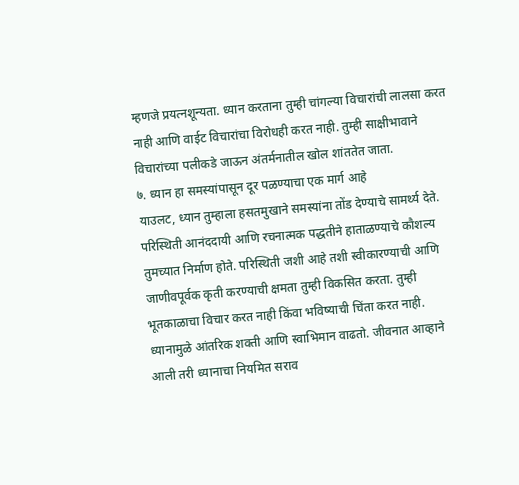म्हणजे प्रयत्नशून्यता. ध्यान करताना तुम्ही चांगल्या विचारांची लालसा करत नाही आणि वाईट विचारांचा विरोधही करत नाही. तुम्ही साक्षीभावाने विचारांच्या पलीकडे जाऊन अंतर्मनातील खोल शांततेत जाता.
७. ध्यान हा समस्यांपासून दूर पळण्याचा एक मार्ग आहे
याउलट, ध्यान तुम्हाला हसतमुखाने समस्यांना तोंड देण्याचे सामर्थ्य देते. परिस्थिती आनंददायी आणि रचनात्मक पद्धतीने हाताळण्याचे कौशल्य तुमच्यात निर्माण होते. परिस्थिती जशी आहे तशी स्वीकारण्याची आणि जाणीवपूर्वक कृती करण्याची क्षमता तुम्ही विकसित करता. तुम्ही भूतकाळाचा विचार करत नाही किंवा भविष्याची चिंता करत नाही. ध्यानामुळे आंतरिक शक्ती आणि स्वाभिमान वाढतो. जीवनात आव्हाने आली तरी ध्यानाचा नियमित सराव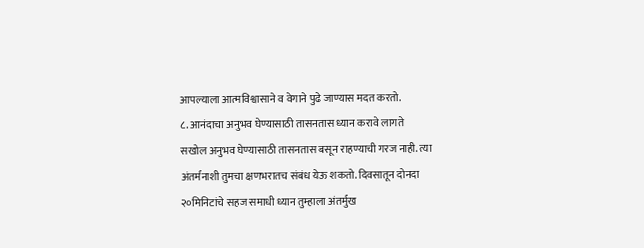आपल्याला आत्मविश्वासाने व वेगाने पुढे जाण्यास मदत करतो.
८. आनंदाचा अनुभव घेण्यासाठी तासनतास ध्यान करावे लागते
सखोल अनुभव घेण्यासाठी तासनतास बसून राहण्याची गरज नाही. त्या अंतर्मनाशी तुमचा क्षणभरातच संबंध येऊ शकतो. दिवसातून दोनदा २०मिनिटांचे सहज समाधी ध्यान तुम्हाला अंतर्मुख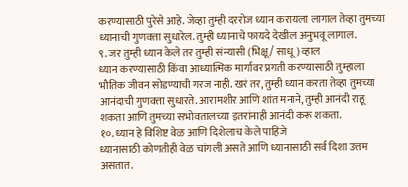करण्यासाठी पुरेसे आहे. जेव्हा तुम्ही दररोज ध्यान करायला लागाल तेव्हा तुमच्या ध्यानाची गुणवत्ता सुधारेल. तुम्ही ध्यानाचे फायदे देखील अनुभवू लागाल.
९. जर तुम्ही ध्यान केले तर तुम्ही संन्यासी (भिक्षू/ साधू) व्हाल
ध्यान करण्यासाठी किंवा आध्यात्मिक मार्गावर प्रगती करण्यासाठी तुम्हाला भौतिक जीवन सोडण्याची गरज नाही. खरं तर, तुम्ही ध्यान करता तेव्हा तुमच्या आनंदाची गुणवत्ता सुधारते. आरामशीर आणि शांत मनाने, तुम्ही आनंदी राहू शकता आणि तुमच्या सभोवतालच्या इतरांनाही आनंदी करू शकता.
१०. ध्यान हे विशिष्ट वेळ आणि दिशेलाच केले पाहिजे
ध्यानासाठी कोणतीही वेळ चांगली असते आणि ध्यानासाठी सर्व दिशा उत्तम असतात.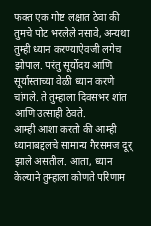फक्त एक गोष्ट लक्षात ठेवा की तुमचे पोट भरलेले नसावे, अन्यथा तुम्ही ध्यान करण्याऐवजी लगेच झोपाल. परंतु सूर्योदय आणि सूर्यास्ताच्या वेळी ध्यान करणे चांगले. ते तुम्हाला दिवसभर शांत आणि उत्साही ठेवते.
आम्ही आशा करतो की आम्ही ध्यानाबद्दलचे सामान्य गैरसमज दूर् झाले असतील. आता, ध्यान केल्याने तुम्हाला कोणते परिणाम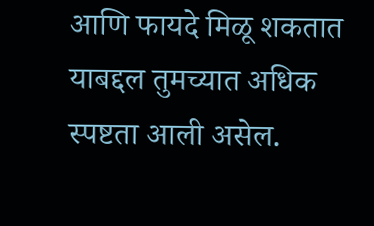आणि फायदे मिळू शकतात याबद्दल तुमच्यात अधिक स्पष्टता आली असेल.